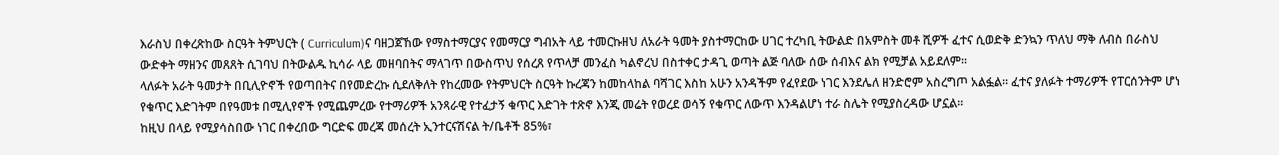እራስህ በቀረጽከው ስርዓት ትምህርት ( Curriculum)ና ባዘጋጀኸው የማስተማርያና የመማርያ ግብአት ላይ ተመርኩዘህ ለአራት ዓመት ያስተማርከው ሀገር ተረካቢ ትውልድ በአምስት መቶ ሺዎች ፈተና ሲወድቅ ድንኳን ጥለህ ማቅ ለብስ በራስህ ውድቀት ማዘንና መጸጸት ሲገባህ በትውልዱ ኪሳራ ላይ መዘባበትና ማላገጥ በውስጥህ የሰረጸ የጥላቻ መንፈስ ካልኖረህ በስተቀር ታዳጊ ወጣት ልጅ ባለው ሰው ሰብእና ልክ የሚቻል አይደለም።
ላለፉት አራት ዓመታት በቢሊዮኖች የወጣበትና በየመድረኩ ሲደለቅለት የከረመው የትምህርት ስርዓት ኩረጃን ከመከላከል ባሻገር እስከ አሁን አንዳችም የፈየደው ነገር እንደሌለ ዘንድሮም አስረግጦ አልፏል። ፈተና ያለፉት ተማሪዎች የፐርሰንትም ሆነ የቁጥር እድገትም በየዓመቱ በሚሊየኖች የሚጨምረው የተማሪዎች አንጻራዊ የተፈታኝ ቁጥር እድገት ተጽኖ እንጂ መሬት የወረደ ወሳኝ የቁጥር ለውጥ እንዳልሆነ ተራ ስሌት የሚያስረዳው ሆኗል።
ከዚህ በላይ የሚያሳስበው ነገር በቀረበው ግርድፍ መረጃ መሰረት ኢንተርናሽናል ት/ቤቶች 85%፣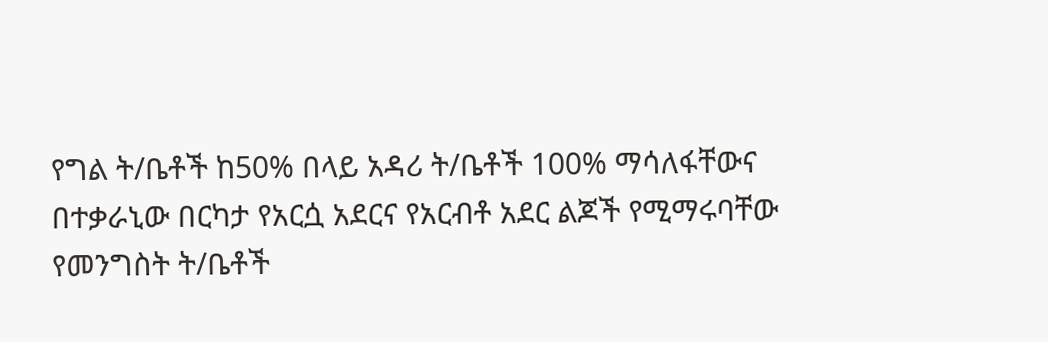የግል ት/ቤቶች ከ50% በላይ አዳሪ ት/ቤቶች 100% ማሳለፋቸውና በተቃራኒው በርካታ የአርሷ አደርና የአርብቶ አደር ልጆች የሚማሩባቸው የመንግስት ት/ቤቶች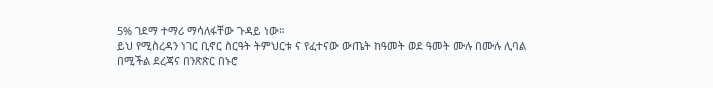5% ገደማ ተማሪ ማሳለፋቸው ጉዳይ ነው።
ይህ የሚስረዳን ነገር ቢኖር ስርዓት ትምህርቱ ና የፈተናው ውጤት ከዓመት ወደ ዓመት ሙሉ በሙሉ ሊባል በሚችል ደረጃና በንጽጽር በኑሮ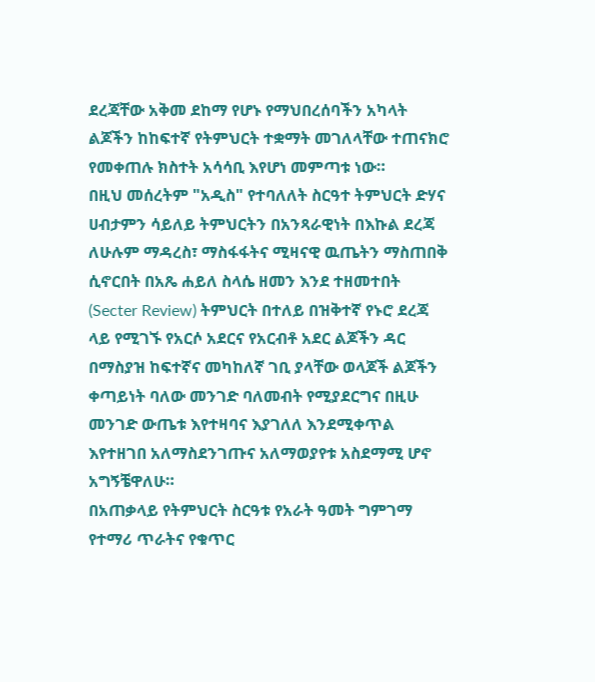ደረጃቸው አቅመ ደከማ የሆኑ የማህበረሰባችን አካላት ልጆችን ከከፍተኛ የትምህርት ተቋማት መገለላቸው ተጠናክሮ የመቀጠሉ ክስተት አሳሳቢ እየሆነ መምጣቱ ነው።
በዚህ መሰረትም "አዲስ" የተባለለት ስርዓተ ትምህርት ድሃና ሀብታምን ሳይለይ ትምህርትን በአንጻራዊነት በእኩል ደረጃ ለሁሉም ማዳረስ፣ ማስፋፋትና ሚዛናዊ ዉጤትን ማስጠበቅ ሲኖርበት በአጼ ሐይለ ስላሴ ዘመን እንደ ተዘመተበት (Secter Review) ትምህርት በተለይ በዝቅተኛ የኑሮ ደረጃ ላይ የሚገኙ የአርሶ አደርና የአርብቶ አደር ልጆችን ዳር በማስያዝ ከፍተኛና መካከለኛ ገቢ ያላቸው ወላጆች ልጆችን ቀጣይነት ባለው መንገድ ባለመብት የሚያደርግና በዚሁ መንገድ ውጤቱ እየተዛባና እያገለለ እንደሚቀጥል እየተዘገበ አለማስደንገጡና አለማወያየቱ አስደማሚ ሆኖ አግኝቼዋለሁ።
በአጠቃላይ የትምህርት ስርዓቱ የአራት ዓመት ግምገማ የተማሪ ጥራትና የቁጥር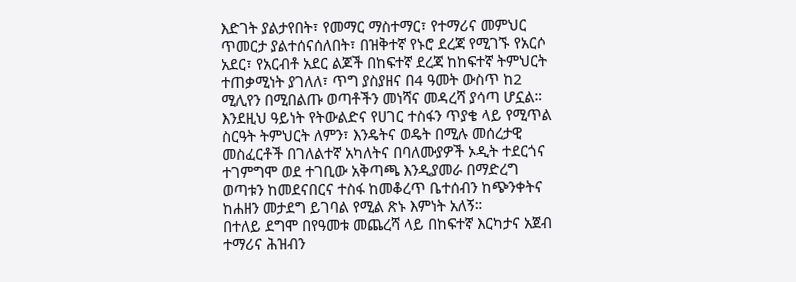እድገት ያልታየበት፣ የመማር ማስተማር፣ የተማሪና መምህር ጥመርታ ያልተሰናሰለበት፣ በዝቅተኛ የኑሮ ደረጃ የሚገኙ የአርሶ አደር፣ የአርብቶ አደር ልጆች በከፍተኛ ደረጃ ከከፍተኛ ትምህርት ተጠቃሚነት ያገለለ፣ ጥግ ያስያዘና በ4 ዓመት ውስጥ ከ2 ሚሊየን በሚበልጡ ወጣቶችን መነሻና መዳረሻ ያሳጣ ሆኗል።
እንደዚህ ዓይነት የትውልድና የሀገር ተስፋን ጥያቄ ላይ የሚጥል ስርዓት ትምህርት ለምን፣ እንዴትና ወዴት በሚሉ መሰረታዊ መስፈርቶች በገለልተኛ አካለትና በባለሙያዎች ኦዲት ተደርጎና ተገምግሞ ወደ ተገቢው አቅጣጫ እንዲያመራ በማድረግ ወጣቱን ከመደናበርና ተስፋ ከመቆረጥ ቤተሰብን ከጭንቀትና ከሐዘን መታደግ ይገባል የሚል ጽኑ እምነት አለኝ።
በተለይ ደግሞ በየዓመቱ መጨረሻ ላይ በከፍተኛ እርካታና አጀብ ተማሪና ሕዝብን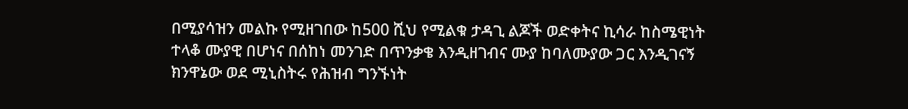በሚያሳዝን መልኩ የሚዘገበው ከ500 ሺህ የሚልቁ ታዳጊ ልጆች ወድቀትና ኪሳራ ከስሜዊነት ተላቆ ሙያዊ በሆነና በሰከነ መንገድ በጥንቃቄ እንዲዘገብና ሙያ ከባለሙያው ጋር እንዲገናኝ ክንዋኔው ወደ ሚኒስትሩ የሕዝብ ግንኙነት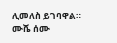ሊመለስ ይገባዋል።
ሙሼ ሰሙ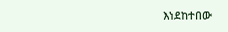እነደከተበው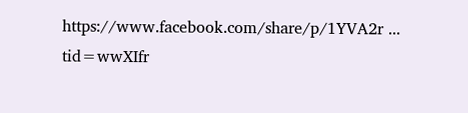https://www.facebook.com/share/p/1YVA2r ... tid=wwXIfr